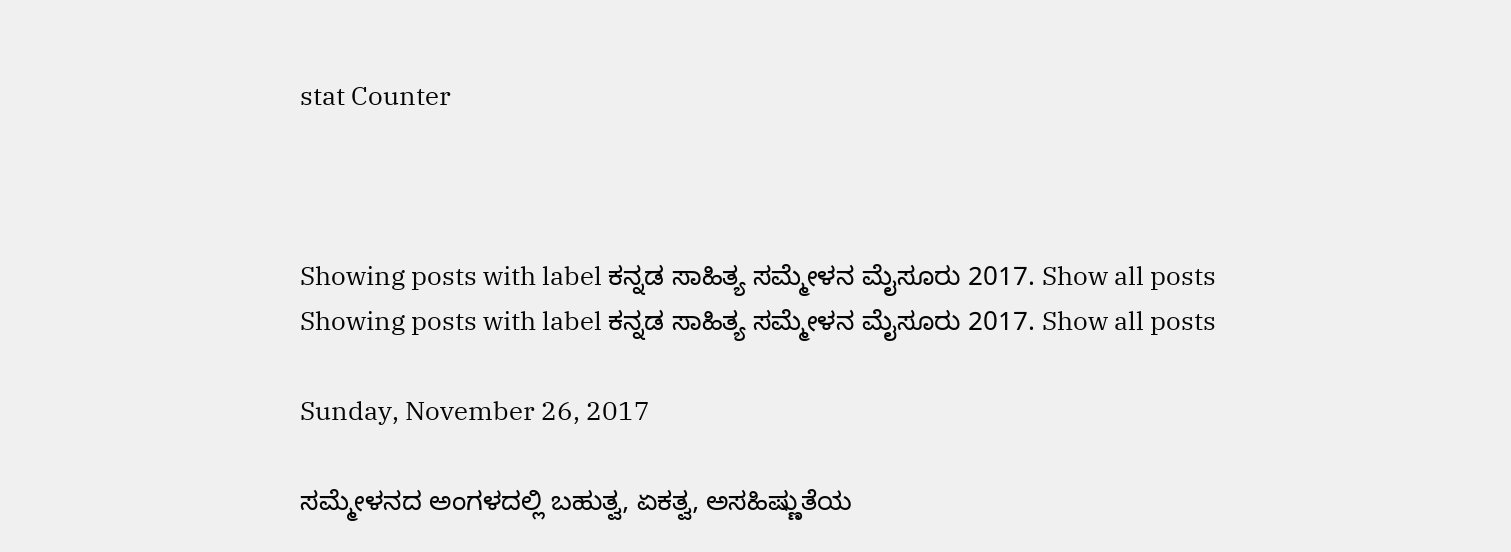stat Counter



Showing posts with label ಕನ್ನಡ ಸಾಹಿತ್ಯ ಸಮ್ಮೇಳನ ಮೈಸೂರು 2017. Show all posts
Showing posts with label ಕನ್ನಡ ಸಾಹಿತ್ಯ ಸಮ್ಮೇಳನ ಮೈಸೂರು 2017. Show all posts

Sunday, November 26, 2017

ಸಮ್ಮೇಳನದ ಅಂಗಳದಲ್ಲಿ ಬಹುತ್ವ, ಏಕತ್ವ, ಅಸಹಿಷ್ಣುತೆಯ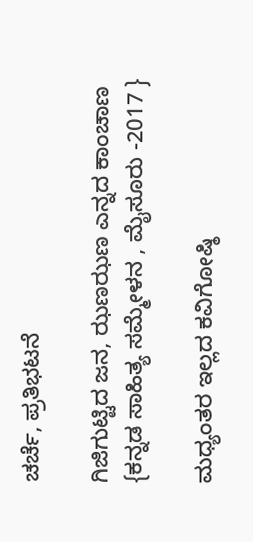ಚರ್ಚೆ, ಪ್ರತಿಭಟನೆ

ಗಿಜಿಗುಟ್ಟಿದ ಜನ, ಝಣಝಣ ಎನ್ನದ ಕಾಂಚಾಣ {ಕನ್ನಡ ಸಾಹಿತ್ಯ ಸಮ್ಮೇಳನ , ಮೈಸೂರು -2017 }

ಮಧ್ಯಂತರ ಇಲ್ಲದ ಕವಿಗೋಷ್ಠಿ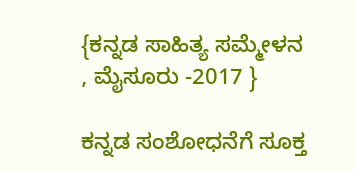{ಕನ್ನಡ ಸಾಹಿತ್ಯ ಸಮ್ಮೇಳನ , ಮೈಸೂರು -2017 }

ಕನ್ನಡ ಸಂಶೋಧನೆಗೆ ಸೂಕ್ತ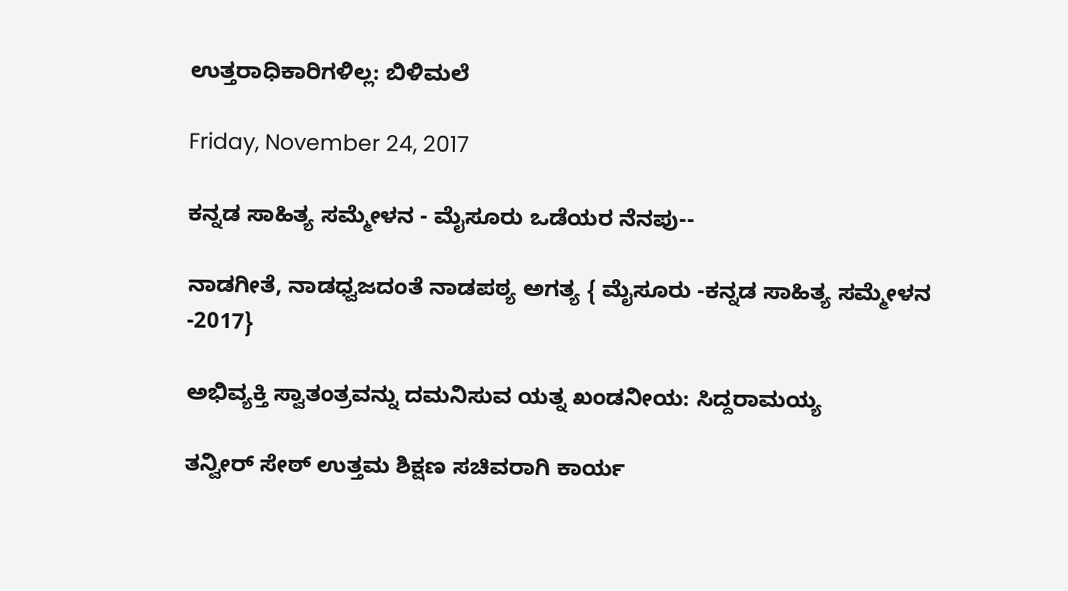ಉತ್ತರಾಧಿಕಾರಿಗಳಿಲ್ಲ: ಬಿಳಿಮಲೆ

Friday, November 24, 2017

ಕನ್ನಡ ಸಾಹಿತ್ಯ ಸಮ್ಮೇಳನ - ಮೈಸೂರು ಒಡೆಯರ ನೆನಪು--

ನಾಡಗೀತೆ, ನಾಡಧ್ವಜದಂತೆ ನಾಡಪಠ್ಯ ಅಗತ್ಯ { ಮೈಸೂರು -ಕನ್ನಡ ಸಾಹಿತ್ಯ ಸಮ್ಮೇಳನ -2017}

ಅಭಿವ್ಯಕ್ತಿ ಸ್ವಾತಂತ್ರವನ್ನು ದಮನಿಸುವ ಯತ್ನ ಖಂಡನೀಯ: ಸಿದ್ದರಾಮಯ್ಯ

ತನ್ವೀರ್ ಸೇಠ್‍ ಉತ್ತಮ ಶಿಕ್ಷಣ ಸಚಿವರಾಗಿ ಕಾರ್ಯ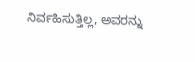ನಿರ್ವಹಿಸುತ್ತಿಲ್ಲ, ಅವರನ್ನು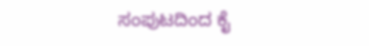ಸಂಪುಟದಿಂದ ಕೈ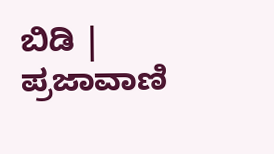ಬಿಡಿ | ಪ್ರಜಾವಾಣಿ